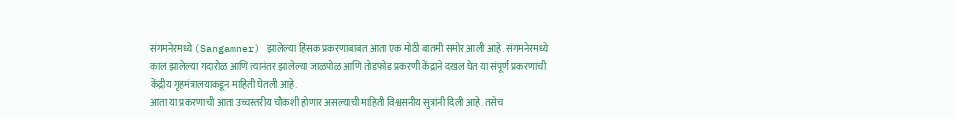संगमनेरमध्ये (Sangamner) झालेल्या हिंसक प्रकरणाबाबत आता एक मोठी बातमी समोर आली आहे. संगमनेरमध्ये काल झालेल्या गदारोळ आणि त्यानंतर झालेल्या जाळपोळ आणि तोडफोड प्रकरणी केंद्राने दखल घेत या संपूर्ण प्रकरणाची केंद्रीय गृहमंत्रालयाकडून माहिती घेतली आहे.
आता या प्रकरणाची आता उच्चस्तरीय चौकशी होणार असल्याची माहिती विश्वसनीय सुत्रांनी दिली आहे. तसेच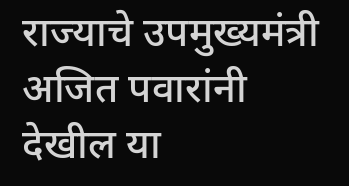राज्याचे उपमुख्यमंत्री अजित पवारांनी देखील या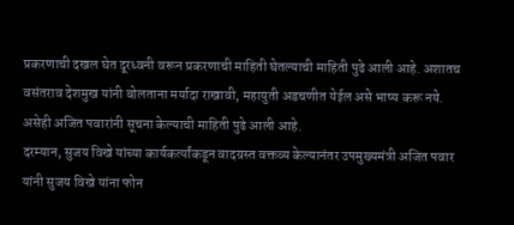प्रकरणाची दखल घेत दूरध्वनी वरून प्रकरणाची माहिती घेतल्याची माहिती पुढे आली आहे. अशातच वसंतराव देशमुख यांनी बोलताना मर्यादा राखावी, महायुती अडचणीत येईल असे भाष्य करू नये. असेही अजित पवारांनी सूचना केल्याची माहिती पुढे आली आहे.
दरम्यान, सुजय विखे यांच्या कार्यकर्त्यांकडून वादग्रस्त वक्तव्य केल्यानंतर उपमुख्यमंत्री अजित पवार यांनी सुजय विखे यांना फोन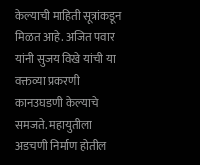केल्याची माहिती सूत्रांकडून मिळत आहे. अजित पवार यांनी सुजय विखे यांची या वक्तव्या प्रकरणी कानउघडणी केल्याचे समजते. महायुतीला अडचणी निर्माण होतील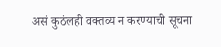असं कुठंलही वक्तव्य न करण्याची सूचना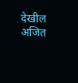देखील अजित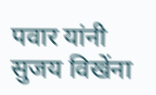पवार यांनी सुजय विखेंना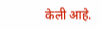केली आहे.